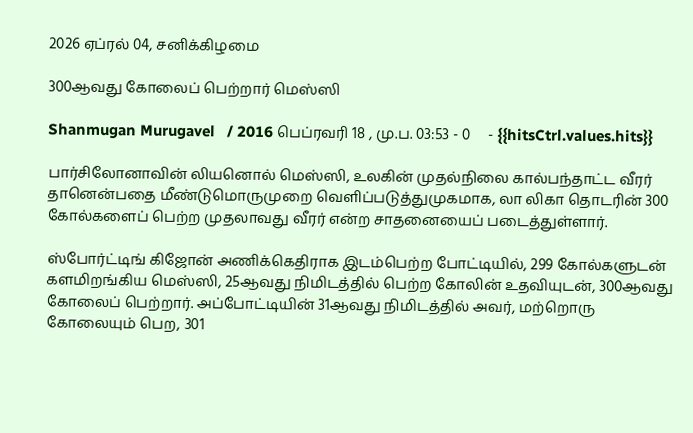2026 ஏப்ரல் 04, சனிக்கிழமை

300ஆவது கோலைப் பெற்றார் மெஸ்ஸி

Shanmugan Murugavel   / 2016 பெப்ரவரி 18 , மு.ப. 03:53 - 0     - {{hitsCtrl.values.hits}}

பார்சிலோனாவின் லியனொல் மெஸ்ஸி, உலகின் முதல்நிலை கால்பந்தாட்ட வீரர் தானென்பதை மீண்டுமொருமுறை வெளிப்படுத்துமுகமாக, லா லிகா தொடரின் 300 கோல்களைப் பெற்ற முதலாவது வீரர் என்ற சாதனையைப் படைத்துள்ளார்.

ஸ்போர்ட்டிங் கிஜோன் அணிக்கெதிராக இடம்பெற்ற போட்டியில், 299 கோல்களுடன் களமிறங்கிய மெஸ்ஸி, 25ஆவது நிமிடத்தில் பெற்ற கோலின் உதவியுடன், 300ஆவது கோலைப் பெற்றார். அப்போட்டியின் 31ஆவது நிமிடத்தில் அவர், மற்றொரு கோலையும் பெற, 301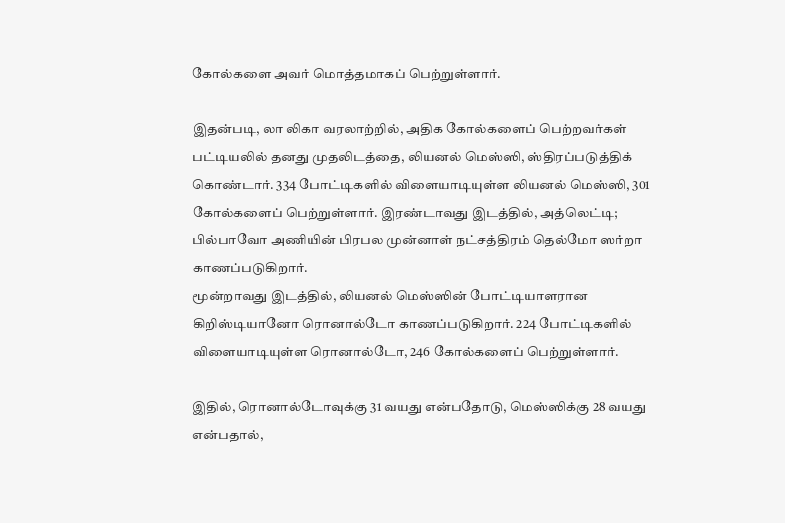கோல்களை அவர் மொத்தமாகப் பெற்றுள்ளார்.

இதன்படி, லா லிகா வரலாற்றில், அதிக கோல்களைப் பெற்றவர்கள் பட்டியலில் தனது முதலிடத்தை, லியனல் மெஸ்ஸி, ஸ்திரப்படுத்திக் கொண்டார். 334 போட்டிகளில் விளையாடியுள்ள லியனல் மெஸ்ஸி, 301 கோல்களைப் பெற்றுள்ளார். இரண்டாவது இடத்தில், அத்லெட்டி; பில்பாவோ அணியின் பிரபல முன்னாள் நட்சத்திரம் தெல்மோ ஸர்றா காணப்படுகிறார்.
மூன்றாவது இடத்தில், லியனல் மெஸ்ஸின் போட்டியாளரான கிறிஸ்டியானோ ரொனால்டோ காணப்படுகிறார். 224 போட்டிகளில் விளையாடியுள்ள ரொனால்டோ, 246 கோல்களைப் பெற்றுள்ளார்.

இதில், ரொனால்டோவுக்கு 31 வயது என்பதோடு, மெஸ்ஸிக்கு 28 வயது என்பதால்,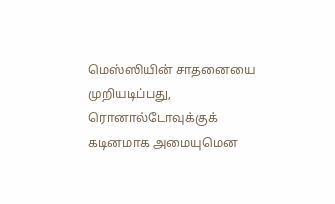மெஸ்ஸியின் சாதனையை முறியடிப்பது, ரொனால்டோவுக்குக் கடினமாக அமையுமென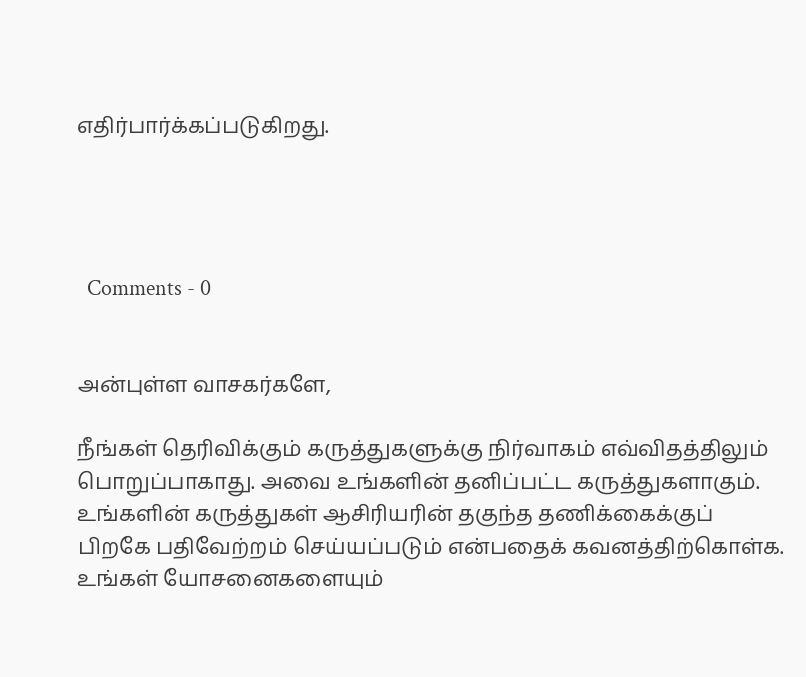எதிர்பார்க்கப்படுகிறது.




  Comments - 0


அன்புள்ள வாசகர்களே,

நீங்கள் தெரிவிக்கும் கருத்துகளுக்கு நிர்வாகம் எவ்விதத்திலும் பொறுப்பாகாது. அவை உங்களின் தனிப்பட்ட கருத்துகளாகும். உங்களின் கருத்துகள் ஆசிரியரின் தகுந்த தணிக்கைக்குப் பிறகே பதிவேற்றம் செய்யப்படும் என்பதைக் கவனத்திற்கொள்க. உங்கள் யோசனைகளையும்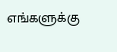எங்களுக்கு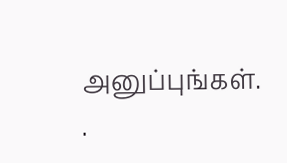அனுப்புங்கள். .